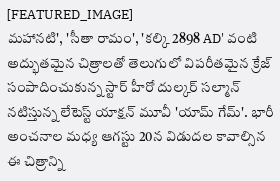[FEATURED_IMAGE]
మహానటి', 'సీతా రామం', 'కల్కి 2898 AD' వంటి అద్భుతమైన చిత్రాలతో తెలుగులో విపరీతమైన క్రేజ్ సంపాదించుకున్న స్టార్ హీరో దుల్కర్ సల్మాన్ నటిస్తున్న లేటెస్ట్ యాక్షన్ మూవీ 'యామ్ గేమ్'. భారీ అంచనాల మధ్య ఆగస్టు 20న విడుదల కావాల్సిన ఈ చిత్రాన్ని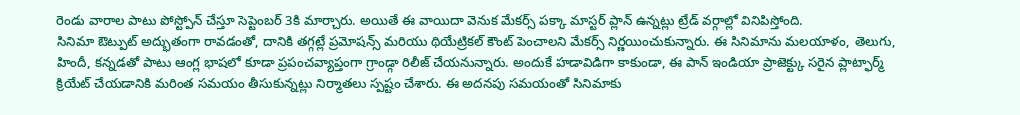రెండు వారాల పాటు పోస్ట్పోన్ చేస్తూ సెప్టెంబర్ 3కి మార్చారు. అయితే ఈ వాయిదా వెనుక మేకర్స్ పక్కా మాస్టర్ ప్లాన్ ఉన్నట్లు ట్రేడ్ వర్గాల్లో వినిపిస్తోంది.
సినిమా ఔట్పుట్ అద్భుతంగా రావడంతో, దానికి తగ్గట్లే ప్రమోషన్స్ మరియు థియేట్రికల్ కౌంట్ పెంచాలని మేకర్స్ నిర్ణయించుకున్నారు. ఈ సినిమాను మలయాళం, తెలుగు, హిందీ, కన్నడతో పాటు ఆంగ్ల భాషలో కూడా ప్రపంచవ్యాప్తంగా గ్రాండ్గా రిలీజ్ చేయనున్నారు. అందుకే హడావిడిగా కాకుండా, ఈ పాన్ ఇండియా ప్రాజెక్ట్కు సరైన ప్లాట్ఫార్మ్ క్రియేట్ చేయడానికి మరింత సమయం తీసుకున్నట్లు నిర్మాతలు స్పష్టం చేశారు. ఈ అదనపు సమయంతో సినిమాకు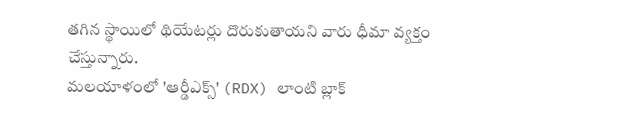తగిన స్థాయిలో థియేటర్లు దొరుకుతాయని వారు ధీమా వ్యక్తం చేస్తున్నారు.
మలయాళంలో 'ఆర్డీఎక్స్' (RDX) లాంటి బ్లాక్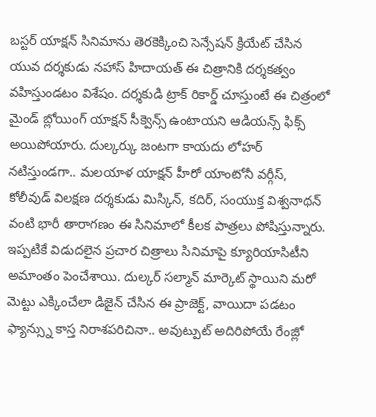బస్టర్ యాక్షన్ సినిమాను తెరకెక్కించి సెన్సేషన్ క్రియేట్ చేసిన యువ దర్శకుడు నహాస్ హిదాయత్ ఈ చిత్రానికి దర్శకత్వం వహిస్తుండటం విశేషం. దర్శకుడి ట్రాక్ రికార్డ్ చూస్తుంటే ఈ చిత్రంలో మైండ్ బ్లోయింగ్ యాక్షన్ సీక్వెన్స్ ఉంటాయని ఆడియన్స్ ఫిక్స్ అయిపోయారు. దుల్కర్కు జంటగా కాయదు లోహర్ నటిస్తుండగా.. మలయాళ యాక్షన్ హీరో యాంటోనీ వర్గీస్, కోలీవుడ్ విలక్షణ దర్శకుడు మిస్కిన్, కదిర్, సంయుక్త విశ్వనాథన్ వంటి భారీ తారాగణం ఈ సినిమాలో కీలక పాత్రలు పోషిస్తున్నారు.
ఇప్పటికే విడుదలైన ప్రచార చిత్రాలు సినిమాపై క్యూరియాసిటీని అమాంతం పెంచేశాయి. దుల్కర్ సల్మాన్ మార్కెట్ స్థాయిని మరో మెట్టు ఎక్కించేలా డిజైన్ చేసిన ఈ ప్రాజెక్ట్, వాయిదా పడటం ఫ్యాన్స్ను కాస్త నిరాశపరిచినా.. అవుట్పుట్ అదిరిపోయే రేంజ్లో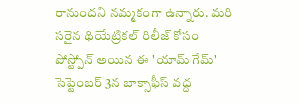రానుందని నమ్మకంగా ఉన్నారు. మరి సరైన థియేట్రికల్ రిలీజ్ కోసం పోస్ట్పోన్ అయిన ఈ 'యామ్ గేమ్' సెప్టెంబర్ 3న బాక్సాఫీస్ వద్ద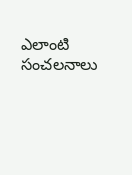ఎలాంటి సంచలనాలు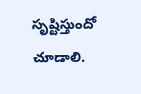సృష్టిస్తుందో చూడాలి.